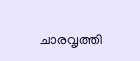ചാരവൃത്തി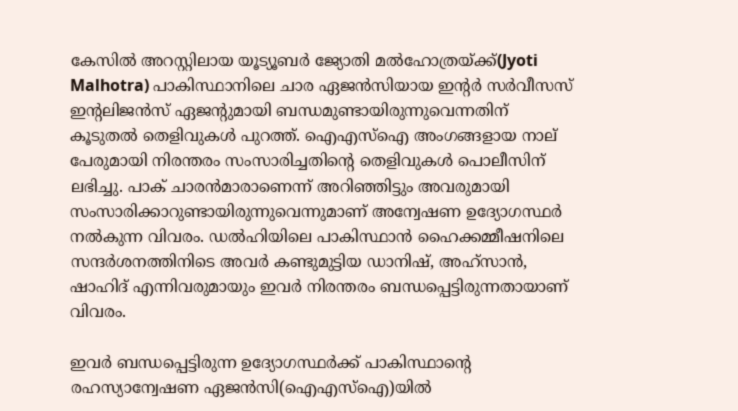കേസില്‍ അറസ്റ്റിലായ യൂട്യൂബര്‍ ജ്യോതി മല്‍ഹോത്രയ്ക്ക്(Jyoti Malhotra) പാകിസ്ഥാനിലെ ചാര ഏജന്‍സിയായ ഇന്റര്‍ സര്‍വീസസ് ഇന്റലിജന്‍സ് ഏജന്റുമായി ബന്ധമുണ്ടായിരുന്നുവെന്നതിന് കൂടുതല്‍ തെളിവുകള്‍ പുറത്ത്. ഐഎസ്‌ഐ അംഗങ്ങളായ നാല് പേരുമായി നിരന്തരം സംസാരിച്ചതിന്‍റെ തെളിവുകള്‍ പൊലീസിന് ലഭിച്ചു. പാക് ചാരന്‍മാരാണെന്ന് അറിഞ്ഞിട്ടും അവരുമായി സംസാരിക്കാറുണ്ടായിരുന്നുവെന്നുമാണ് അന്വേഷണ ഉദ്യോഗസ്ഥര്‍ നല്‍കുന്ന വിവരം. ഡല്‍ഹിയിലെ പാകിസ്ഥാന്‍ ഹൈക്കമ്മീഷനിലെ സന്ദര്‍ശനത്തിനിടെ അവര്‍ കണ്ടുമുട്ടിയ ഡാനിഷ്, അഹ്‌സാന്‍, ഷാഹിദ് എന്നിവരുമായും ഇവര്‍ നിരന്തരം ബന്ധപ്പെട്ടിരുന്നതായാണ് വിവരം.

ഇവര്‍ ബന്ധപ്പെട്ടിരുന്ന ഉദ്യോഗസ്ഥര്‍ക്ക് പാകിസ്ഥാന്റെ രഹസ്യാന്വേഷണ ഏജന്‍സി(ഐഎസ്‌ഐ)യില്‍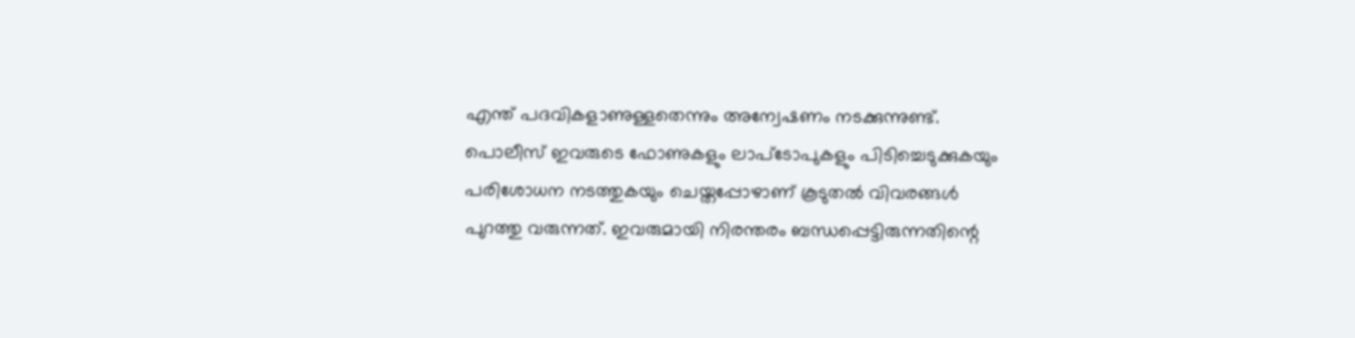എന്ത് പദവികളാണുള്ളതെന്നും അന്വേഷണം നടക്കുന്നുണ്ട്. പൊലീസ് ഇവരുടെ ഫോണുകളും ലാപ്‌ടോപുകളും പിടിച്ചെടുക്കുകയും പരിശോധന നടത്തുകയും ചെയ്തപ്പോഴാണ് കൂടുതല്‍ വിവരങ്ങള്‍ പുറത്തു വരുന്നത്. ഇവരുമായി നിരന്തരം ബന്ധപ്പെട്ടിരുന്നതിന്റെ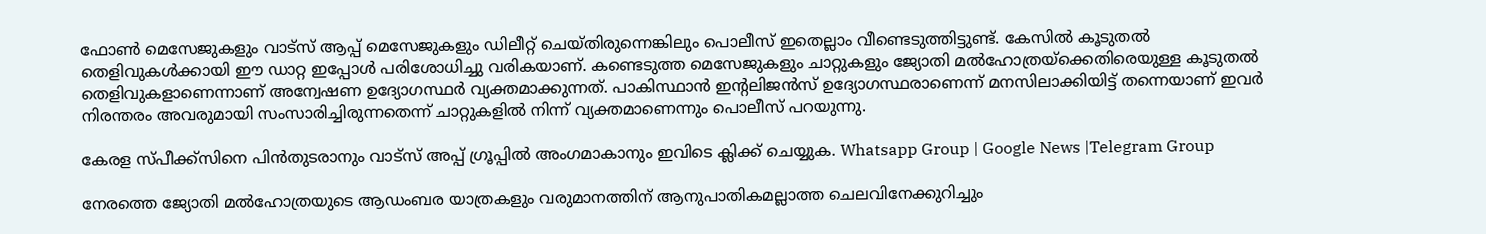ഫോണ്‍ മെസേജുകളും വാട്‌സ് ആപ്പ് മെസേജുകളും ഡിലീറ്റ് ചെയ്തിരുന്നെങ്കിലും പൊലീസ് ഇതെല്ലാം വീണ്ടെടുത്തിട്ടുണ്ട്. കേസില്‍ കൂടുതല്‍ തെളിവുകള്‍ക്കായി ഈ ഡാറ്റ ഇപ്പോള്‍ പരിശോധിച്ചു വരികയാണ്. കണ്ടെടുത്ത മെസേജുകളും ചാറ്റുകളും ജ്യോതി മല്‍ഹോത്രയ്‌ക്കെതിരെയുള്ള കൂടുതല്‍ തെളിവുകളാണെന്നാണ് അന്വേഷണ ഉദ്യോഗസ്ഥര്‍ വ്യക്തമാക്കുന്നത്. പാകിസ്ഥാന്‍ ഇന്റലിജന്‍സ് ഉദ്യോഗസ്ഥരാണെന്ന് മനസിലാക്കിയിട്ട് തന്നെയാണ് ഇവര്‍ നിരന്തരം അവരുമായി സംസാരിച്ചിരുന്നതെന്ന് ചാറ്റുകളില്‍ നിന്ന് വ്യക്തമാണെന്നും പൊലീസ് പറയുന്നു.

കേരള സ്പീക്ക്സിനെ പിൻതുടരാനും വാട്സ് അപ്പ് ഗ്രൂപ്പിൽ അംഗമാകാനും ഇവിടെ ക്ലിക്ക് ചെയ്യുക. Whatsapp Group | Google News |Telegram Group

നേരത്തെ ജ്യോതി മല്‍ഹോത്രയുടെ ആഡംബര യാത്രകളും വരുമാനത്തിന് ആനുപാതികമല്ലാത്ത ചെലവിനേക്കുറിച്ചും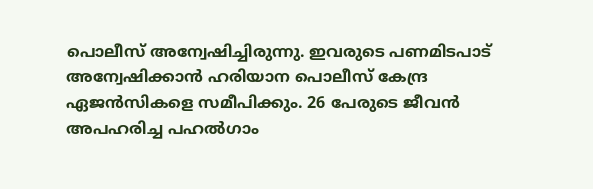പൊലീസ് അന്വേഷിച്ചിരുന്നു. ഇവരുടെ പണമിടപാട് അന്വേഷിക്കാന്‍ ഹരിയാന പൊലീസ് കേന്ദ്ര ഏജന്‍സികളെ സമീപിക്കും. 26 പേരുടെ ജീവന്‍ അപഹരിച്ച പഹല്‍ഗാം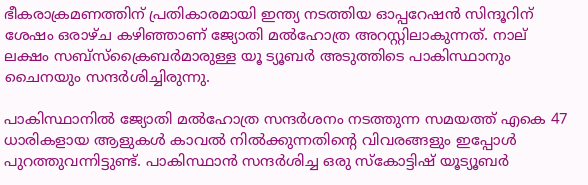ഭീകരാക്രമണത്തിന് പ്രതികാരമായി ഇന്ത്യ നടത്തിയ ഓപ്പറേഷന്‍ സിന്ദൂറിന് ശേഷം ഒരാഴ്ച കഴിഞ്ഞാണ് ജ്യോതി മല്‍ഹോത്ര അറസ്റ്റിലാകുന്നത്. നാല് ലക്ഷം സബ്‌സ്‌ക്രൈബര്‍മാരുള്ള യൂ ട്യൂബര്‍ അടുത്തിടെ പാകിസ്ഥാനും ചൈനയും സന്ദര്‍ശിച്ചിരുന്നു.

പാകിസ്ഥാനില്‍ ജ്യോതി മല്‍ഹോത്ര സന്ദര്‍ശനം നടത്തുന്ന സമയത്ത് എകെ 47 ധാരികളായ ആളുകള്‍ കാവല്‍ നില്‍ക്കുന്നതിന്റെ വിവരങ്ങളും ഇപ്പോള്‍ പുറത്തുവന്നിട്ടുണ്ട്. പാകിസ്ഥാന്‍ സന്ദര്‍ശിച്ച ഒരു സ്‌കോട്ടിഷ് യൂട്യൂബര്‍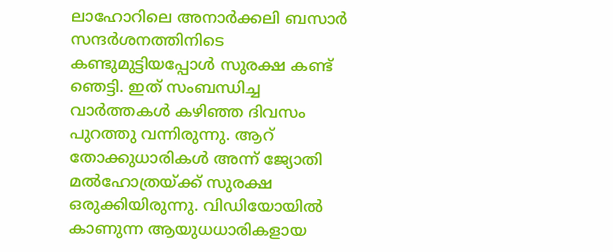ലാഹോറിലെ അനാര്‍ക്കലി ബസാര്‍ സന്ദര്‍ശനത്തിനിടെ കണ്ടുമുട്ടിയപ്പോള്‍ സുരക്ഷ കണ്ട് ഞെട്ടി. ഇത് സംബന്ധിച്ച വാര്‍ത്തകള്‍ കഴിഞ്ഞ ദിവസം പുറത്തു വന്നിരുന്നു. ആറ് തോക്കുധാരികള്‍ അന്ന് ജ്യോതി മല്‍ഹോത്രയ്ക്ക് സുരക്ഷ ഒരുക്കിയിരുന്നു. വിഡിയോയില്‍ കാണുന്ന ആയുധധാരികളായ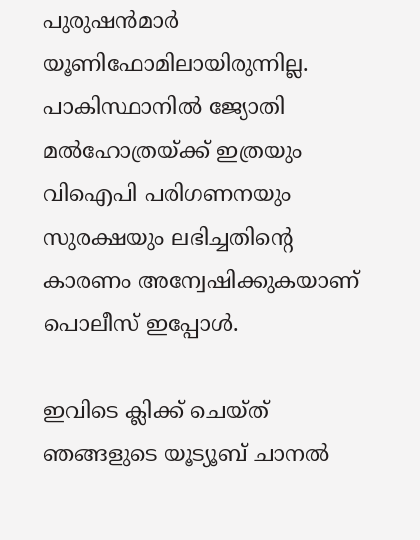പുരുഷന്‍മാര്‍ യൂണിഫോമിലായിരുന്നില്ല. പാകിസ്ഥാനില്‍ ജ്യോതി മല്‍ഹോത്രയ്ക്ക് ഇത്രയും വിഐപി പരിഗണനയും സുരക്ഷയും ലഭിച്ചതിന്റെ കാരണം അന്വേഷിക്കുകയാണ് പൊലീസ് ഇപ്പോള്‍.

ഇവിടെ ക്ലിക്ക് ചെയ്ത് ഞങ്ങളുടെ യൂട്യൂബ് ചാനൽ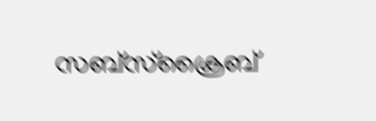സബ്സ്ക്രൈബ്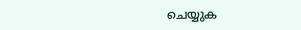ചെയ്യുക